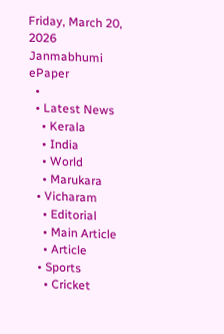Friday, March 20, 2026
Janmabhumi
ePaper
  •
  • Latest News
    • Kerala
    • India
    • World
    • Marukara
  • Vicharam
    • Editorial
    • Main Article
    • Article
  • Sports
    • Cricket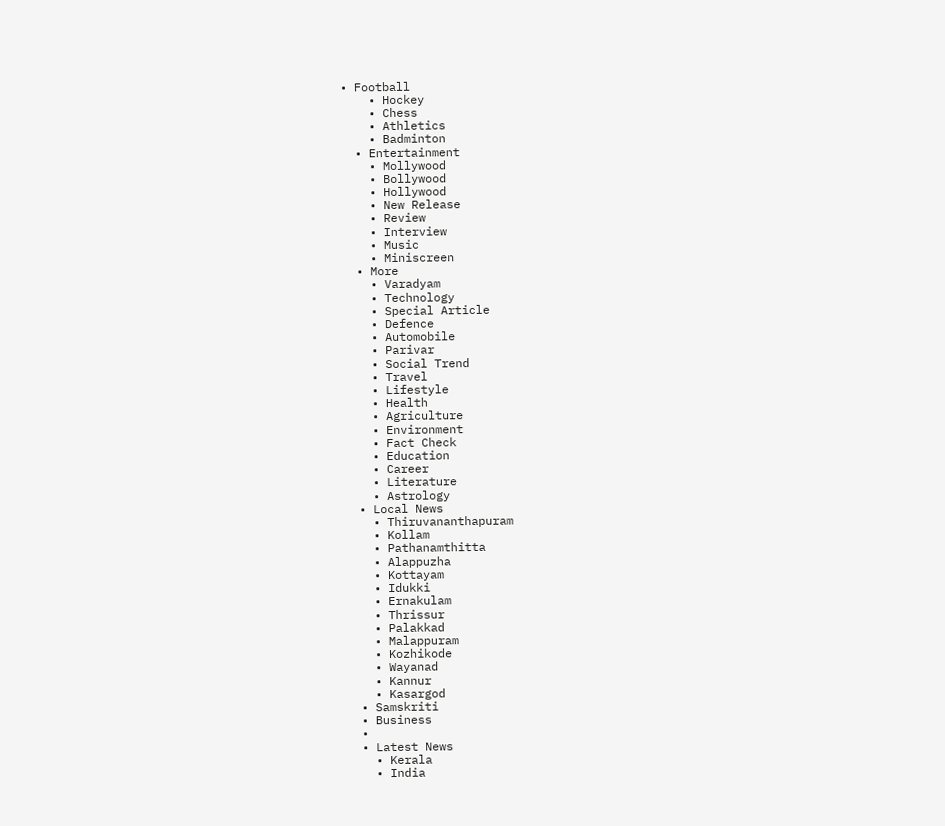• Football
    • Hockey
    • Chess
    • Athletics
    • Badminton
  • Entertainment
    • Mollywood
    • Bollywood
    • Hollywood
    • New Release
    • Review
    • Interview
    • Music
    • Miniscreen
  • More
    • Varadyam
    • Technology
    • Special Article
    • Defence
    • Automobile
    • Parivar
    • Social Trend
    • Travel
    • Lifestyle
    • Health
    • Agriculture
    • Environment
    • Fact Check
    • Education
    • Career
    • Literature
    • Astrology
  • Local News
    • Thiruvananthapuram
    • Kollam
    • Pathanamthitta
    • Alappuzha
    • Kottayam
    • Idukki
    • Ernakulam
    • Thrissur
    • Palakkad
    • Malappuram
    • Kozhikode
    • Wayanad
    • Kannur
    • Kasargod
  • Samskriti
  • Business
  •
  • Latest News
    • Kerala
    • India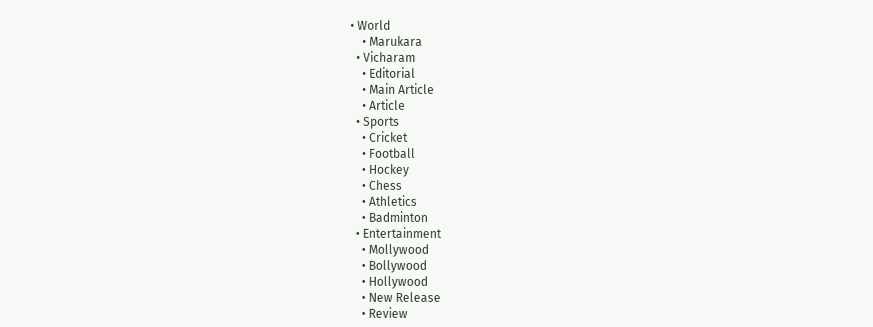• World
    • Marukara
  • Vicharam
    • Editorial
    • Main Article
    • Article
  • Sports
    • Cricket
    • Football
    • Hockey
    • Chess
    • Athletics
    • Badminton
  • Entertainment
    • Mollywood
    • Bollywood
    • Hollywood
    • New Release
    • Review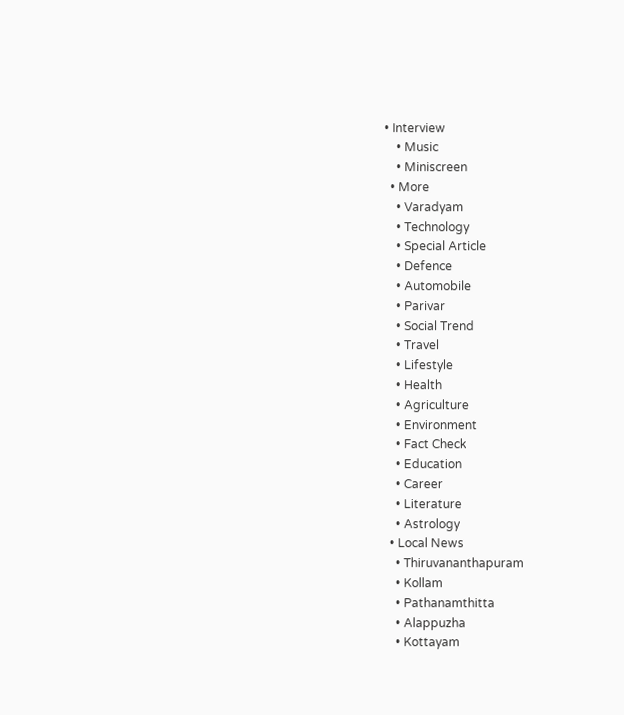• Interview
    • Music
    • Miniscreen
  • More
    • Varadyam
    • Technology
    • Special Article
    • Defence
    • Automobile
    • Parivar
    • Social Trend
    • Travel
    • Lifestyle
    • Health
    • Agriculture
    • Environment
    • Fact Check
    • Education
    • Career
    • Literature
    • Astrology
  • Local News
    • Thiruvananthapuram
    • Kollam
    • Pathanamthitta
    • Alappuzha
    • Kottayam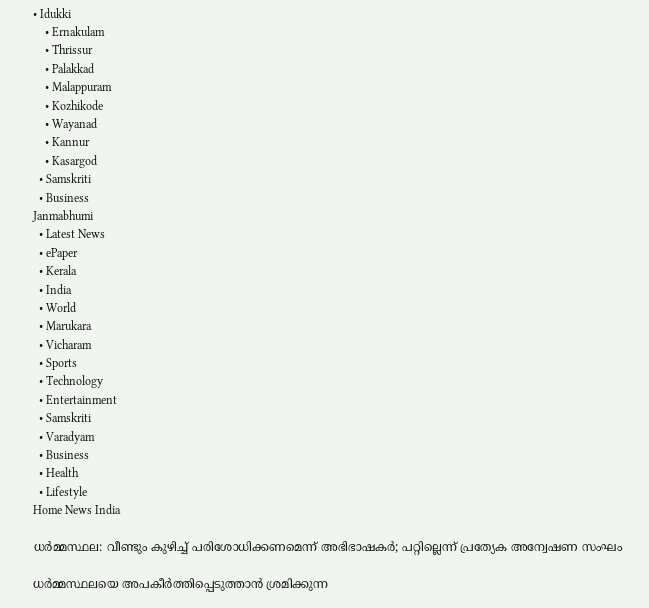• Idukki
    • Ernakulam
    • Thrissur
    • Palakkad
    • Malappuram
    • Kozhikode
    • Wayanad
    • Kannur
    • Kasargod
  • Samskriti
  • Business
Janmabhumi
  • Latest News
  • ePaper
  • Kerala
  • India
  • World
  • Marukara
  • Vicharam
  • Sports
  • Technology
  • Entertainment
  • Samskriti
  • Varadyam
  • Business
  • Health
  • Lifestyle
Home News India

ധര്‍മ്മസ്ഥല: വീണ്ടും കുഴിച്ച് പരിശോധിക്കണമെന്ന് അഭിഭാഷകര്‍; പറ്റില്ലെന്ന് പ്രത്യേക അന്വേഷണ സംഘം

ധര്‍മ്മസ്ഥലയെ അപകീര്‍ത്തിപ്പെടുത്താന്‍ ശ്രമിക്കുന്ന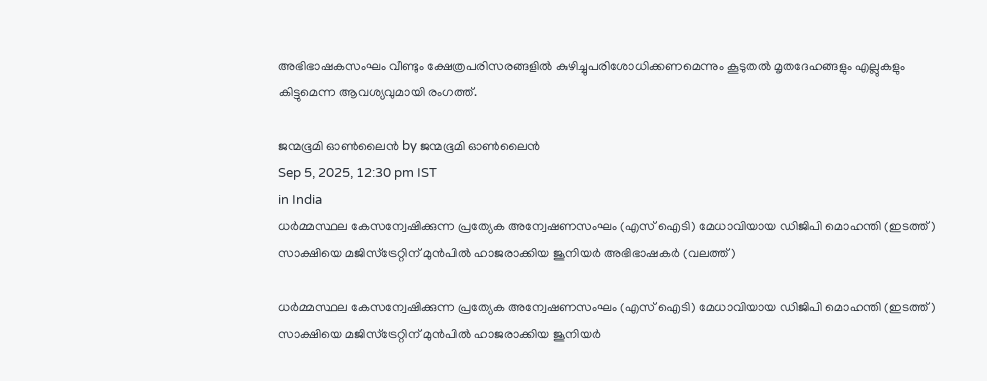അഭിഭാഷകസംഘം വീണ്ടും ക്ഷേത്രപരിസരങ്ങളില്‍ കുഴിച്ചുപരിശോധിക്കണമെന്നും കൂടുതല്‍ മൃതദേഹങ്ങളും എല്ലുകളും കിട്ടുമെന്ന ആവശ്യവുമായി രംഗത്ത്.

ജന്മഭൂമി ഓണ്‍ലൈന്‍ by ജന്മഭൂമി ഓണ്‍ലൈന്‍
Sep 5, 2025, 12:30 pm IST
in India
ധര്‍മ്മസ്ഥല കേസന്വേഷിക്കുന്ന പ്രത്യേക അന്വേഷണസംഘം (എസ് ഐടി) മേധാവിയായ ഡിജിപി മൊഹന്തി (ഇടത്ത്) സാക്ഷിയെ മജിസ്ട്രേറ്റിന് മുന്‍പില്‍ ഹാജരാക്കിയ ജൂനിയര്‍ അഭിഭാഷകര്‍ (വലത്ത്)

ധര്‍മ്മസ്ഥല കേസന്വേഷിക്കുന്ന പ്രത്യേക അന്വേഷണസംഘം (എസ് ഐടി) മേധാവിയായ ഡിജിപി മൊഹന്തി (ഇടത്ത്) സാക്ഷിയെ മജിസ്ട്രേറ്റിന് മുന്‍പില്‍ ഹാജരാക്കിയ ജൂനിയര്‍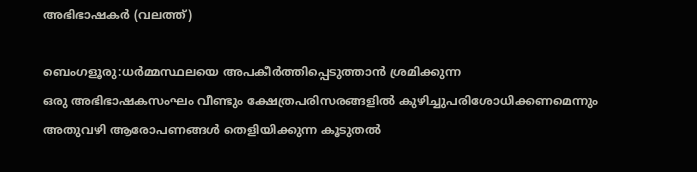അഭിഭാഷകര്‍ (വലത്ത്)

ബെംഗളൂരു:ധര്‍മ്മസ്ഥലയെ അപകീര്‍ത്തിപ്പെടുത്താന്‍ ശ്രമിക്കുന്ന
ഒരു അഭിഭാഷകസംഘം വീണ്ടും ക്ഷേത്രപരിസരങ്ങളില്‍ കുഴിച്ചുപരിശോധിക്കണമെന്നും അതുവഴി ആരോപണങ്ങള്‍ തെളിയിക്കുന്ന കൂടുതല്‍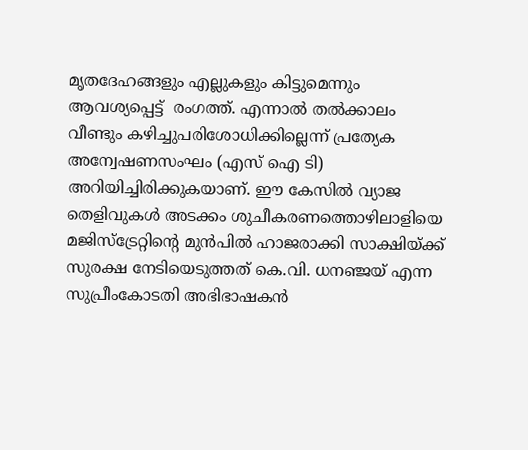മൃതദേഹങ്ങളും എല്ലുകളും കിട്ടുമെന്നും ആവശ്യപ്പെട്ട്  രംഗത്ത്. എന്നാല്‍ തല്‍ക്കാലം വീണ്ടും കഴിച്ചുപരിശോധിക്കില്ലെന്ന് പ്രത്യേക അന്വേഷണസംഘം (എസ് ഐ ടി) അറിയിച്ചിരിക്കുകയാണ്. ഈ കേസില്‍ വ്യാജ തെളിവുകള്‍ അടക്കം ശുചീകരണത്തൊഴിലാളിയെ മജിസ്ട്രേറ്റിന്റെ മുന്‍പില്‍ ഹാജരാക്കി സാക്ഷിയ്‌ക്ക് സുരക്ഷ നേടിയെടുത്തത് കെ.വി. ധനഞ്ജയ് എന്ന സുപ്രീംകോടതി അഭിഭാഷകന്‍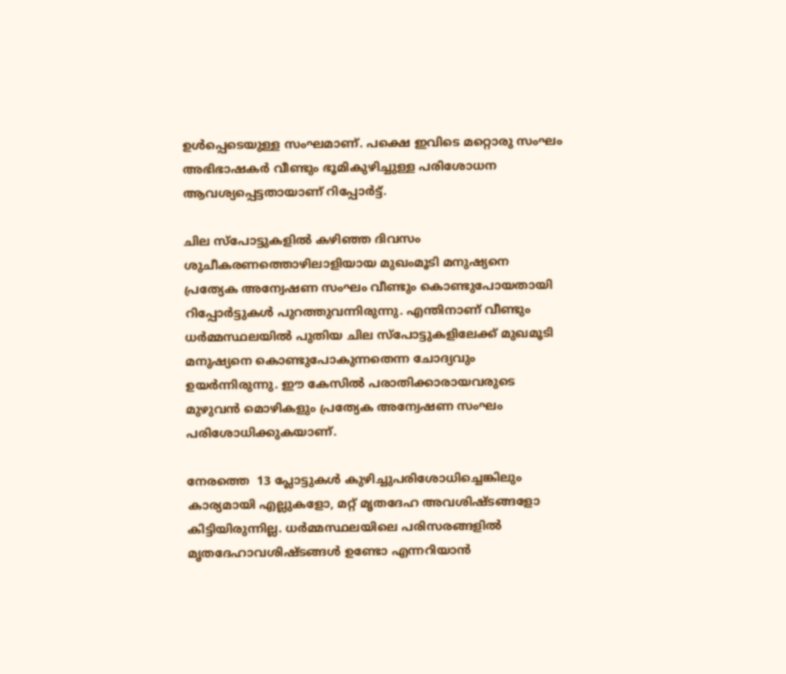ഉള്‍പ്പെടെയുള്ള സംഘമാണ്. പക്ഷെ ഇവിടെ മറ്റൊരു സംഘം അഭിഭാഷകര്‍ വീണ്ടും ഭൂമികുഴിച്ചുള്ള പരിശോധന ആവശ്യപ്പെട്ടതായാണ് റിപ്പോര്‍ട്ട്.

ചില സ്പോട്ടുകളില്‍ കഴിഞ്ഞ ദിവസം ശുചീകരണത്തൊഴിലാളിയായ മുഖംമൂടി മനുഷ്യനെ പ്രത്യേക അന്വേഷണ സംഘം വീണ്ടും കൊണ്ടുപോയതായി റിപ്പോര്‍ട്ടുകള്‍ പുറത്തുവന്നിരുന്നു. എന്തിനാണ് വീണ്ടും ധര്‍മ്മസ്ഥലയില്‍ പുതിയ ചില സ്പോട്ടുകളിലേക്ക് മുഖമൂടി മനുഷ്യനെ കൊണ്ടുപോകുന്നതെന്ന ചോദ്യവും ഉയര്‍ന്നിരുന്നു. ഈ കേസില്‍ പരാതിക്കാരായവരുടെ മുഴുവന്‍ മൊഴികളും പ്രത്യേക അന്വേഷണ സംഘം പരിശോധിക്കുകയാണ്.

നേരത്തെ  13 പ്ലോട്ടുകള്‍ കുഴിച്ചുപരിശോധിച്ചെങ്കിലും കാര്യമായി എല്ലുകളോ, മറ്റ് മൃതദേഹ അവശിഷ്ടങ്ങളോ കിട്ടിയിരുന്നില്ല. ധര്‍മ്മസ്ഥലയിലെ പരിസരങ്ങളില്‍ മൃതദേഹാവശിഷ്ടങ്ങള്‍ ഉണ്ടോ എന്നറിയാന്‍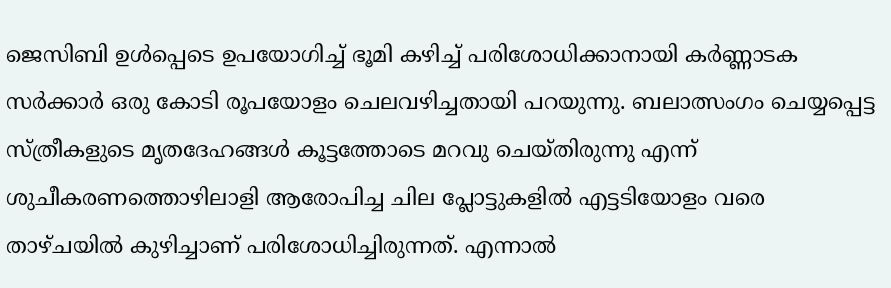ജെസിബി ഉള്‍പ്പെടെ ഉപയോഗിച്ച് ഭൂമി കഴിച്ച് പരിശോധിക്കാനായി കര്‍ണ്ണാടക സര്‍ക്കാര്‍ ഒരു കോടി രൂപയോളം ചെലവഴിച്ചതായി പറയുന്നു. ബലാത്സംഗം ചെയ്യപ്പെട്ട സ്ത്രീകളുടെ മൃതദേഹങ്ങള്‍ കൂട്ടത്തോടെ മറവു ചെയ്തിരുന്നു എന്ന് ശുചീകരണത്തൊഴിലാളി ആരോപിച്ച ചില പ്ലോട്ടുകളില്‍ എട്ടടിയോളം വരെ താഴ്ചയില്‍ കുഴിച്ചാണ് പരിശോധിച്ചിരുന്നത്. എന്നാല്‍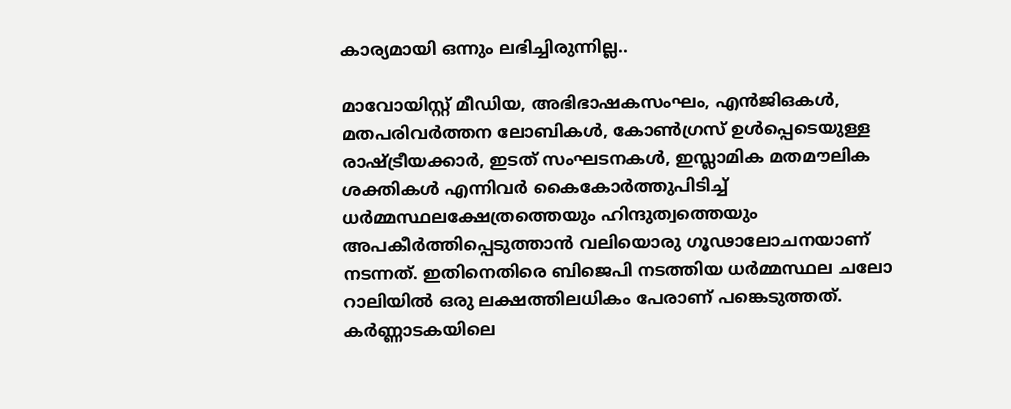കാര്യമായി ഒന്നും ലഭിച്ചിരുന്നില്ല..

മാവോയിസ്റ്റ് മീഡിയ, അഭിഭാഷകസംഘം, എന്‍ജിഒകള്‍, മതപരിവര്‍ത്തന ലോബികള്‍, കോണ്‍ഗ്രസ് ഉള്‍പ്പെടെയുള്ള രാഷ്‌ട്രീയക്കാര്‍, ഇടത് സംഘടനകള്‍, ഇസ്ലാമിക മതമൗലിക ശക്തികള്‍ എന്നിവര്‍ കൈകോര്‍ത്തുപിടിച്ച് ധര്‍മ്മസ്ഥലക്ഷേത്രത്തെയും ഹിന്ദുത്വത്തെയും  അപകീര്‍ത്തിപ്പെടുത്താന്‍ വലിയൊരു ഗൂഢാലോചനയാണ് നടന്നത്. ഇതിനെതിരെ ബിജെപി നടത്തിയ ധര്‍മ്മസ്ഥല ചലോ റാലിയില്‍ ഒരു ലക്ഷത്തിലധികം പേരാണ് പങ്കെടുത്തത്. കര്‍ണ്ണാടകയിലെ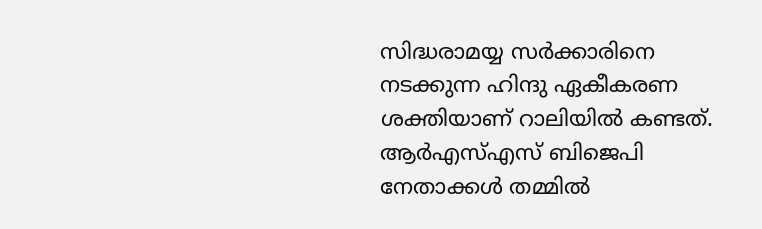സിദ്ധരാമയ്യ സര്‍ക്കാരിനെ നടക്കുന്ന ഹിന്ദു ഏകീകരണ ശക്തിയാണ് റാലിയില്‍ കണ്ടത്. ആര്‍എസ്എസ് ബിജെപി നേതാക്കള്‍ തമ്മില്‍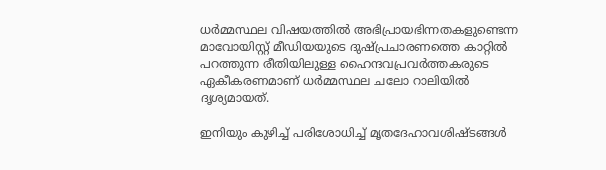ധര്‍മ്മസ്ഥല വിഷയത്തില്‍ അഭിപ്രായഭിന്നതകളുണ്ടെന്ന മാവോയിസ്റ്റ് മീഡിയയുടെ ദുഷ്പ്രചാരണത്തെ കാറ്റില്‍ പറത്തുന്ന രീതിയിലുള്ള ഹൈന്ദവപ്രവര്‍ത്തകരുടെ ഏകീകരണമാണ് ധര്‍മ്മസ്ഥല ചലോ റാലിയില്‍ ദൃശ്യമായത്.

ഇനിയും കുഴിച്ച് പരിശോധിച്ച് മൃതദേഹാവശിഷ്ടങ്ങള്‍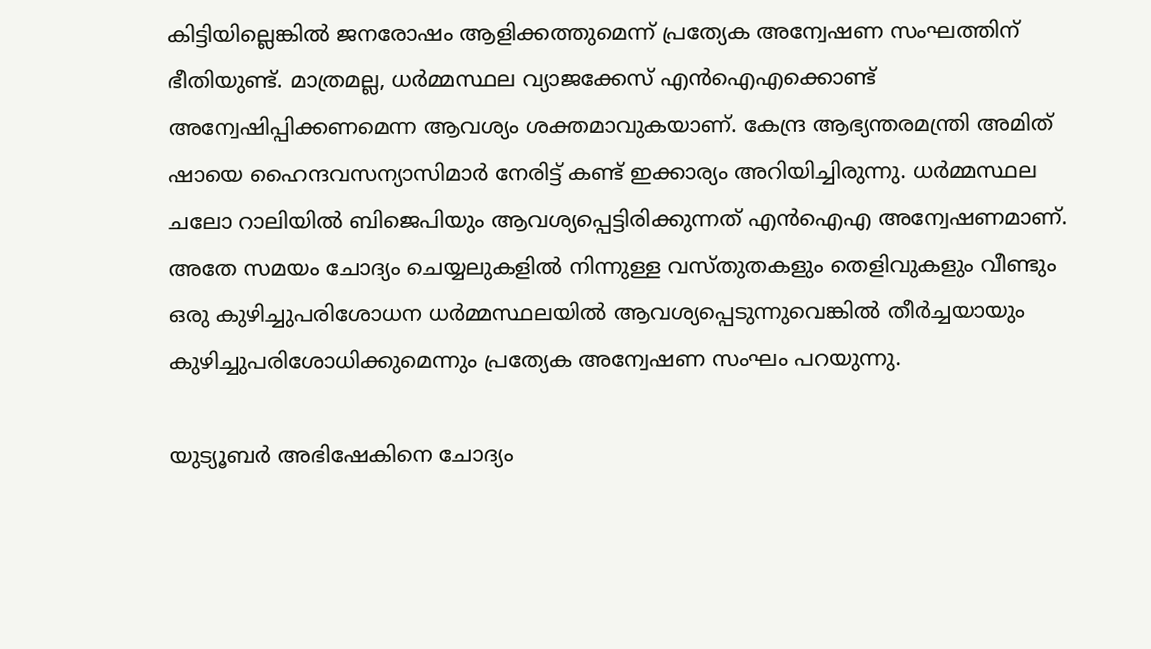കിട്ടിയില്ലെങ്കില്‍ ജനരോഷം ആളിക്കത്തുമെന്ന് പ്രത്യേക അന്വേഷണ സംഘത്തിന് ഭീതിയുണ്ട്. മാത്രമല്ല, ധര്‍മ്മസ്ഥല വ്യാജക്കേസ് എന്‍ഐഎക്കൊണ്ട് അന്വേഷിപ്പിക്കണമെന്ന ആവശ്യം ശക്തമാവുകയാണ്. കേന്ദ്ര ആഭ്യന്തരമന്ത്രി അമിത് ഷായെ ഹൈന്ദവസന്യാസിമാര്‍ നേരിട്ട് കണ്ട് ഇക്കാര്യം അറിയിച്ചിരുന്നു. ധര്‍മ്മസ്ഥല ചലോ റാലിയില്‍ ബിജെപിയും ആവശ്യപ്പെട്ടിരിക്കുന്നത് എന്‍ഐഎ അന്വേഷണമാണ്. അതേ സമയം ചോദ്യം ചെയ്യലുകളില്‍ നിന്നുള്ള വസ്തുതകളും തെളിവുകളും വീണ്ടും ഒരു കുഴിച്ചുപരിശോധന ധര്‍മ്മസ്ഥലയില്‍ ആവശ്യപ്പെടുന്നുവെങ്കില്‍ തീര്‍ച്ചയായും കുഴിച്ചുപരിശോധിക്കുമെന്നും പ്രത്യേക അന്വേഷണ സംഘം പറയുന്നു.

യുട്യൂബര്‍ അഭിഷേകിനെ ചോദ്യം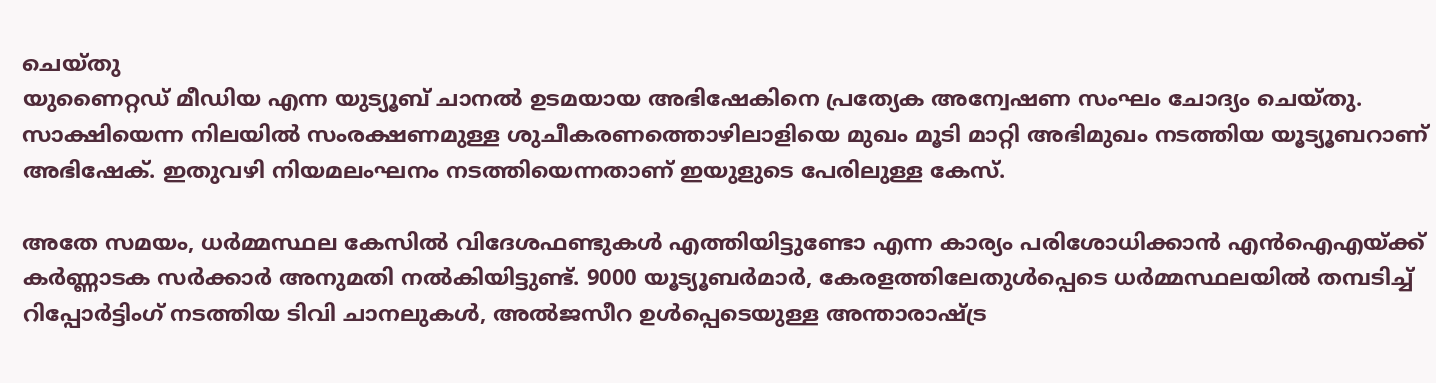ചെയ്തു
യുണൈറ്റഡ് മീഡിയ എന്ന യുട്യൂബ് ചാനല്‍ ഉടമയായ അഭിഷേകിനെ പ്രത്യേക അന്വേഷണ സംഘം ചോദ്യം ചെയ്തു. സാക്ഷിയെന്ന നിലയില്‍ സംരക്ഷണമുള്ള ശുചീകരണത്തൊഴിലാളിയെ മുഖം മൂടി മാറ്റി അഭിമുഖം നടത്തിയ യൂട്യൂബറാണ് അഭിഷേക്. ഇതുവഴി നിയമലംഘനം നടത്തിയെന്നതാണ് ഇയുളുടെ പേരിലുള്ള കേസ്.

അതേ സമയം, ധര്‍മ്മസ്ഥല കേസില്‍ വിദേശഫണ്ടുകള്‍ എത്തിയിട്ടുണ്ടോ എന്ന കാര്യം പരിശോധിക്കാന്‍ എന്‍ഐഎയ്‌ക്ക് കര്‍ണ്ണാടക സര്‍ക്കാര്‍ അനുമതി നല്‍കിയിട്ടുണ്ട്. 9000 യൂട്യൂബര്‍മാര്‍, കേരളത്തിലേതുള്‍പ്പെടെ ധര്‍മ്മസ്ഥലയില്‍ തമ്പടിച്ച് റിപ്പോര്‍ട്ടിംഗ് നടത്തിയ ടിവി ചാനലുകള്‍, അല്‍ജസീറ ഉള്‍പ്പെടെയുള്ള അന്താരാഷ്‌ട്ര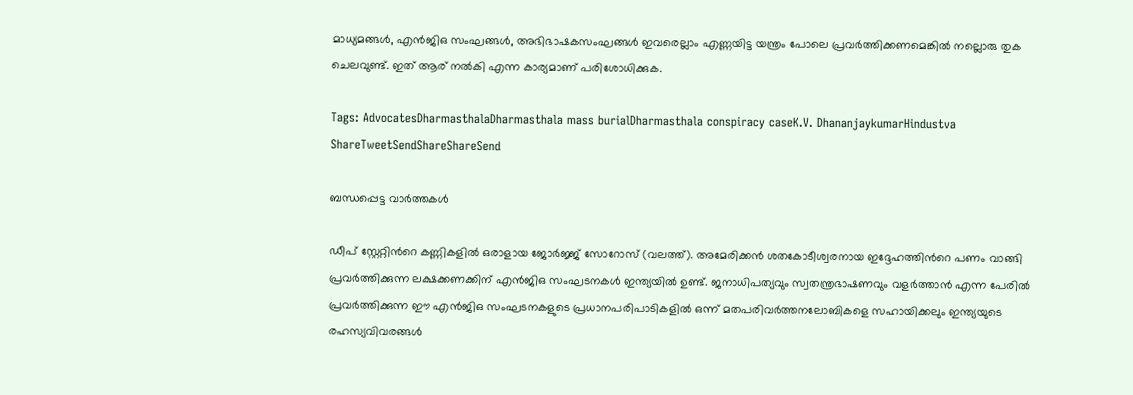മാധ്യമങ്ങള്‍, എന്‍ജിഒ സംഘങ്ങള്‍, അഭിഭാഷകസംഘങ്ങള്‍ ഇവരെല്ലാം എണ്ണയിട്ട യന്ത്രം പോലെ പ്രവര്‍ത്തിക്കണമെങ്കില്‍ നല്ലൊരു തുക ചെലവുണ്ട്. ഇത് ആര് നല്‍കി എന്ന കാര്യമാണ് പരിശോധിക്കുക.

Tags: AdvocatesDharmasthalaDharmasthala mass burialDharmasthala conspiracy caseK.V. DhananjaykumarHindustva
ShareTweetSendShareShareSend

ബന്ധപ്പെട്ട വാര്‍ത്തകള്‍

ഡീപ് സ്റ്റേറ്റിന്‍റെ കണ്ണികളില്‍ ഒരാളായ ജോര്‍ജ്ജ് സോറോസ് (വലത്ത്). അമേരിക്കന്‍ ശതകോടീശ്വരനായ ഇദ്ദേഹത്തിന്‍റെ പണം വാങ്ങി പ്രവര്‍ത്തിക്കുന്ന ലക്ഷക്കണക്കിന് എന്‍ജിഒ സംഘടനകള്‍ ഇന്ത്യയില്‍ ഉണ്ട്. ജനാധിപത്യവും സ്വതന്ത്രഭാഷണവും വളര്‍ത്താന്‍ എന്ന പേരില്‍ പ്രവര്‍ത്തിക്കുന്ന ഈ എന്‍ജിഒ സംഘടനകളുടെ പ്രധാനപരിപാടികളില്‍ ഒന്ന് മതപരിവര്‍ത്തനലോബികളെ സഹായിക്കലും ഇന്ത്യയുടെ രഹസ്യവിവരങ്ങള്‍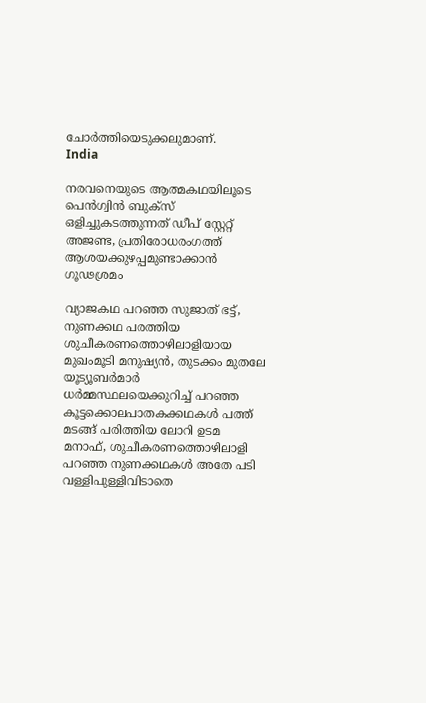ചോര്‍ത്തിയെടുക്കലുമാണ്.
India

നരവനെയുടെ ആത്മകഥയിലൂടെ പെന്‍ഗ്വിന്‍ ബുക്സ് ഒളിച്ചുകടത്തുന്നത് ഡീപ് സ്റ്റേറ്റ് അജണ്ട, പ്രതിരോധരംഗത്ത് ആശയക്കുഴപ്പമുണ്ടാക്കാന്‍ ഗൂഢശ്രമം

വ്യാജകഥ പറഞ്ഞ സുജാത് ഭട്ട്, നുണക്കഥ പരത്തിയ ശുചീകരണത്തൊഴിലാളിയായ മുഖംമൂടി മനുഷ്യന്‍, തുടക്കം മുതലേ യൂട്യൂബര്‍മാര്‍ ധര്‍മ്മസ്ഥലയെക്കുറിച്ച് പറഞ്ഞ കൂട്ടക്കൊലപാതകക്കഥകള്‍ പത്ത് മടങ്ങ് പരിത്തിയ ലോറി ഉടമ മനാഫ്, ശുചീകരണത്തൊഴിലാളി പറഞ്ഞ നുണക്കഥകള്‍ അതേ പടി വള്ളിപുള്ളിവിടാതെ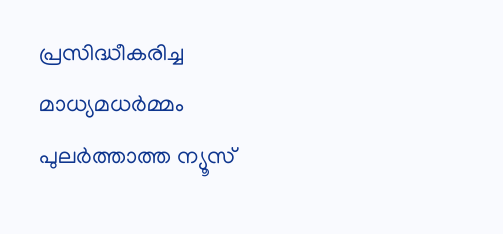പ്രസിദ്ധീകരിച്ച മാധ്യമധര്‍മ്മം പുലര്‍ത്താത്ത ന്യൂസ്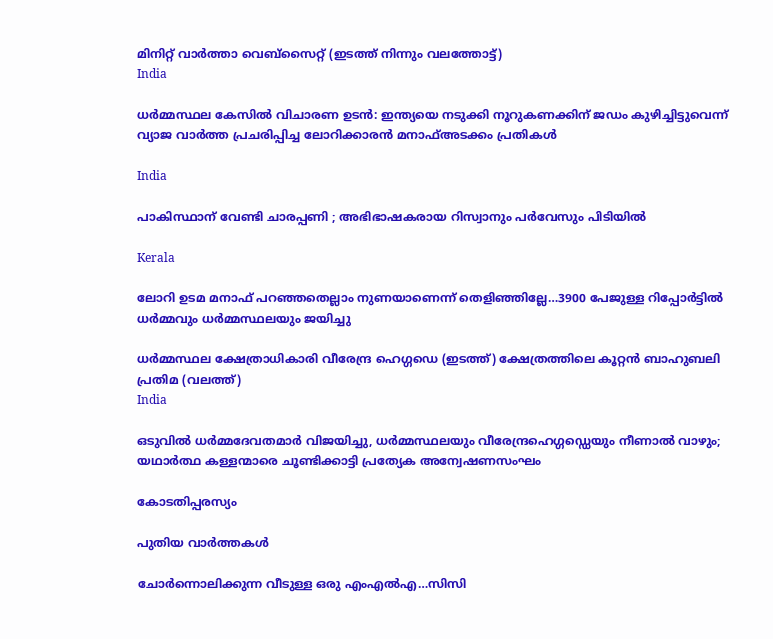മിനിറ്റ് വാര്‍ത്താ വെബ്സൈറ്റ് (ഇടത്ത് നിന്നും വലത്തോട്ട്)
India

ധര്‍മ്മസ്ഥല കേസില്‍ വിചാരണ ഉടൻ: ഇന്ത്യയെ നടുക്കി നൂറുകണക്കിന് ജഡം കുഴിച്ചിട്ടുവെന്ന് വ്യാജ വാർത്ത പ്രചരിപ്പിച്ച ലോറിക്കാരൻ മനാഫ്അടക്കം പ്രതികൾ

India

പാകിസ്ഥാന് വേണ്ടി ചാരപ്പണി ; അഭിഭാഷകരായ റിസ്വാനും പർവേസും പിടിയിൽ

Kerala

ലോറി ഉടമ മനാഫ് പറഞ്ഞതെല്ലാം നുണയാണെന്ന് തെളിഞ്ഞില്ലേ…3900 പേജുള്ള റിപ്പോര്‍ട്ടില്‍ ധര്‍മ്മവും ധര്‍മ്മസ്ഥലയും ജയിച്ചു

ധര്‍മ്മസ്ഥല ക്ഷേത്രാധികാരി വീരേന്ദ്ര ഹെഗ്ഗഡെ (ഇടത്ത്) ക്ഷേത്രത്തിലെ കൂറ്റന്‍ ബാഹുബലി പ്രതിമ (വലത്ത്)
India

ഒടുവില്‍ ധര്‍മ്മദേവതമാര്‍ വിജയിച്ചു, ധര്‍മ്മസ്ഥലയും വീരേന്ദ്രഹെഗ്ഗഡ്ഡെയും നീണാല്‍ വാഴും; യഥാര്‍ത്ഥ കള്ളന്മാരെ ചൂണ്ടിക്കാട്ടി പ്രത്യേക അന്വേഷണസംഘം

കോടതിപ്പരസ്യം

പുതിയ വാര്‍ത്തകള്‍

ചോര്‍ന്നൊലിക്കുന്ന വീടുള്ള ഒരു എംഎല്‍എ…സിസി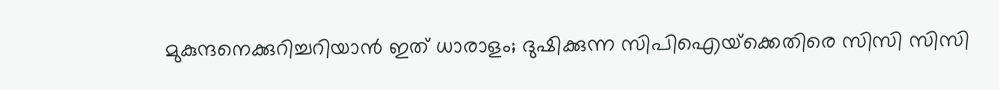മുകുന്ദനെക്കുറിച്ചറിയാന്‍ ഇത് ധാരാളം; ദുഷിക്കുന്ന സിപിഐയ്‌ക്കെതിരെ സിസി സിസി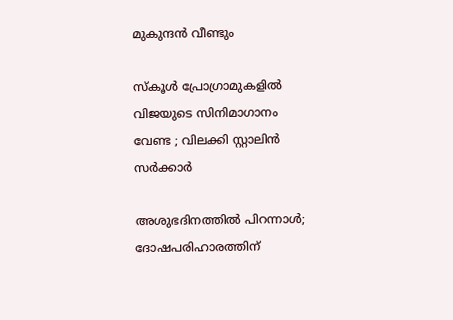മുകുന്ദന്‍ വീണ്ടും

സ്കൂൾ പ്രോഗ്രാമുകളിൽ വിജയുടെ സിനിമാഗാനം വേണ്ട ; വിലക്കി സ്റ്റാലിൻ സർക്കാർ

അശുഭദിനത്തിൽ പിറന്നാൾ; ദോഷപരിഹാരത്തിന്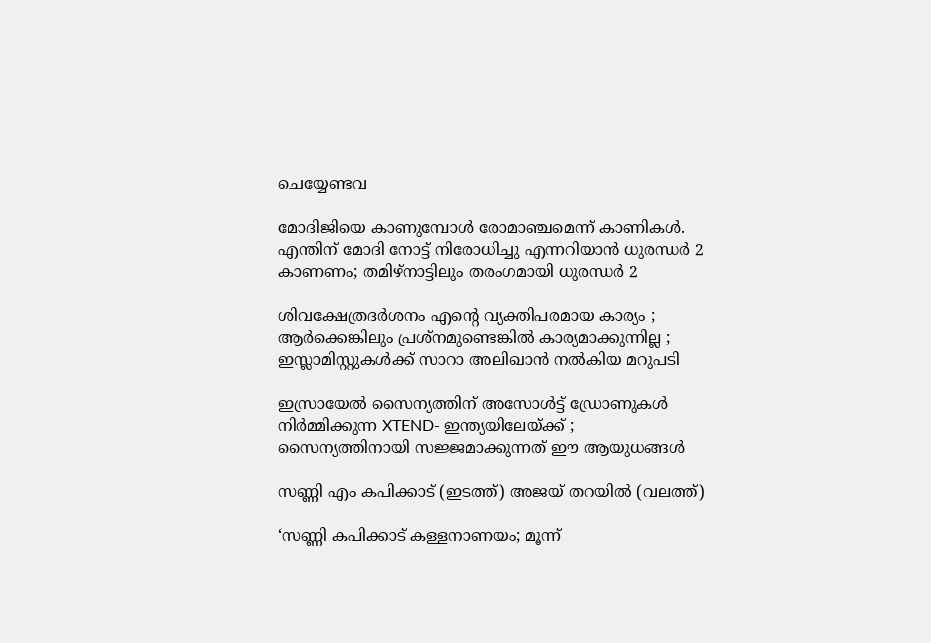ചെയ്യേണ്ടവ

മോദിജിയെ കാണുമ്പോള്‍ രോമാഞ്ചമെന്ന് കാണികള്‍. എന്തിന് മോദി നോട്ട് നിരോധിച്ചു എന്നറിയാന്‍ ധുരന്ധര്‍ 2 കാണണം; തമിഴ്നാട്ടിലും തരംഗമായി ധുരന്ധര്‍ 2

ശിവക്ഷേത്രദർശനം എന്റെ വ്യക്തിപരമായ കാര്യം ; ആർക്കെങ്കിലും പ്രശ്‌നമുണ്ടെങ്കിൽ കാര്യമാക്കുന്നില്ല ; ഇസ്ലാമിസ്റ്റുകൾക്ക് സാറാ അലിഖാൻ നൽകിയ മറുപടി

ഇസ്രായേൽ സൈന്യത്തിന് അസോൾട്ട് ഡ്രോണുകൾ നിർമ്മിക്കുന്ന XTEND- ഇന്ത്യയിലേയ്‌ക്ക് ; സൈന്യത്തിനായി സജ്ജമാക്കുന്നത് ഈ ആയുധങ്ങൾ

സണ്ണി എം കപിക്കാട് (ഇടത്ത്) അജയ് തറയില്‍ (വലത്ത്)

‘സണ്ണി കപിക്കാട് കള്ളനാണയം; മൂന്ന്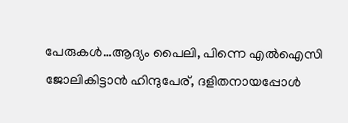പേരുകള്‍…ആദ്യം പൈലി, പിന്നെ എല്‍ഐസി ജോലികിട്ടാന്‍ ഹിന്ദുപേര്, ദളിതനായപ്പോള്‍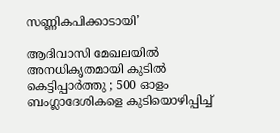സണ്ണികപിക്കാടായി’

ആദിവാസി മേഖലയിൽ അനധികൃതമായി കുടിൽ കെട്ടിപ്പാർത്തു ; 500 ഓളം ബംഗ്ലാദേശികളെ കുടിയൊഴിപ്പിച്ച്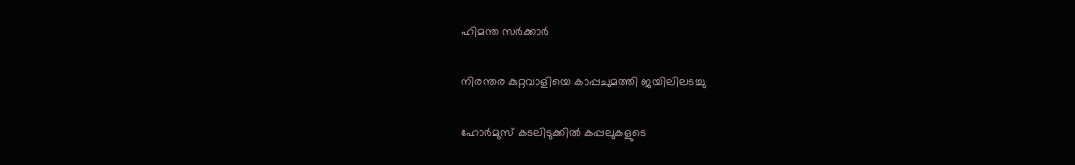ഹിമന്ത സർക്കാർ

നിരന്തര കുറ്റവാളിയെ കാപ്പചുമത്തി ജയിലിലടച്ചു

ഹോർമുസ് കടലിടുക്കിൽ കപ്പലുകളുടെ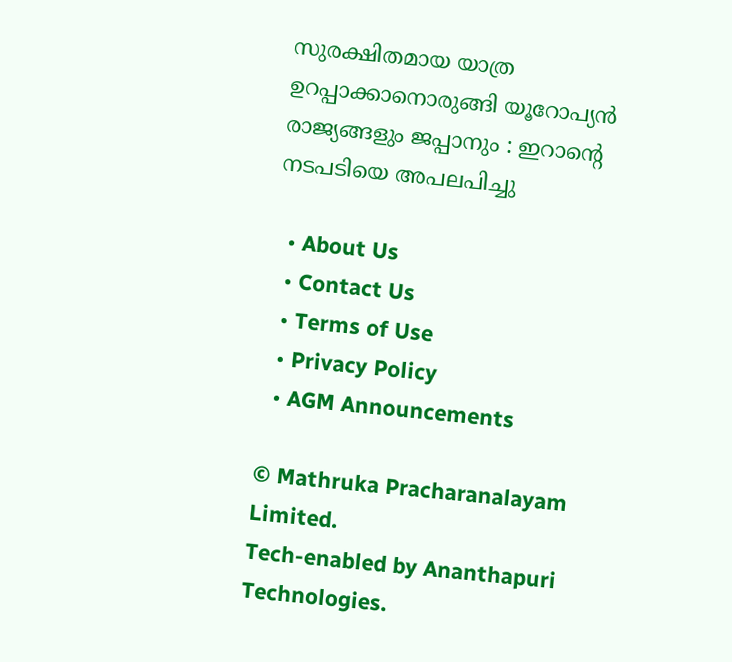സുരക്ഷിതമായ യാത്ര ഉറപ്പാക്കാനൊരുങ്ങി യൂറോപ്യൻ രാജ്യങ്ങളും ജപ്പാനും : ഇറാന്റെ നടപടിയെ അപലപിച്ചു

  • About Us
  • Contact Us
  • Terms of Use
  • Privacy Policy
  • AGM Announcements

© Mathruka Pracharanalayam Limited.
Tech-enabled by Ananthapuri Technologies.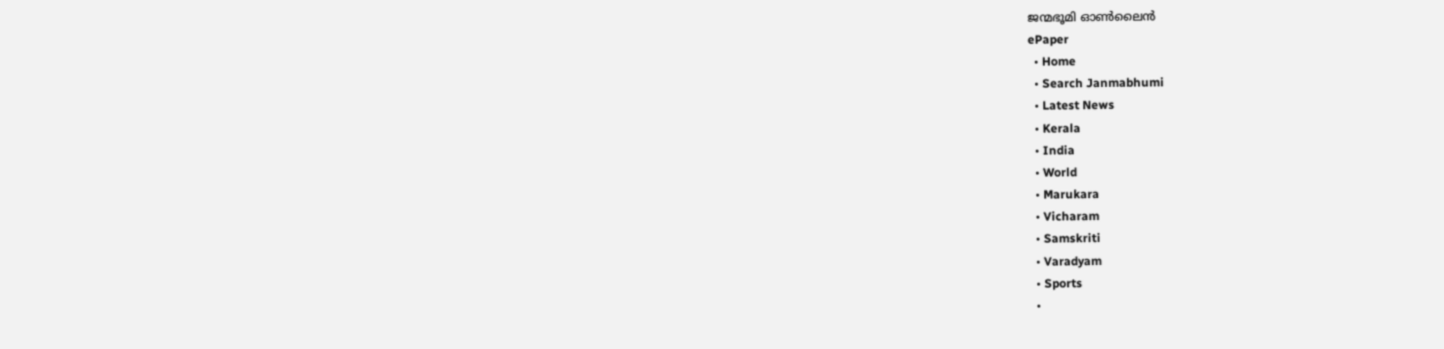ജന്മഭൂമി ഓണ്‍ലൈന്‍
ePaper
  • Home
  • Search Janmabhumi
  • Latest News
  • Kerala
  • India
  • World
  • Marukara
  • Vicharam
  • Samskriti
  • Varadyam
  • Sports
  •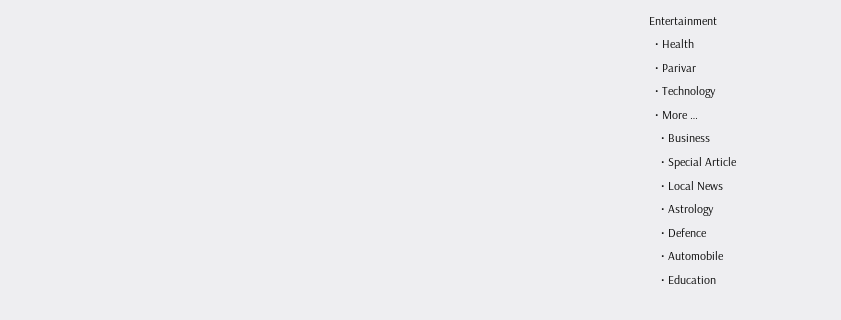Entertainment
  • Health
  • Parivar
  • Technology
  • More …
    • Business
    • Special Article
    • Local News
    • Astrology
    • Defence
    • Automobile
    • Education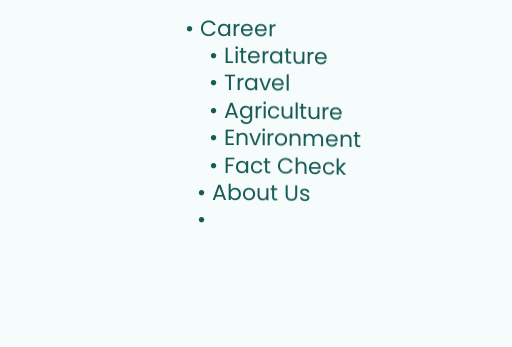• Career
    • Literature
    • Travel
    • Agriculture
    • Environment
    • Fact Check
  • About Us
  •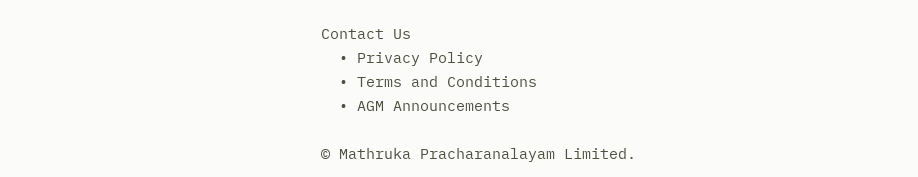Contact Us
  • Privacy Policy
  • Terms and Conditions
  • AGM Announcements

© Mathruka Pracharanalayam Limited.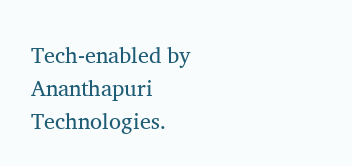Tech-enabled by Ananthapuri Technologies.